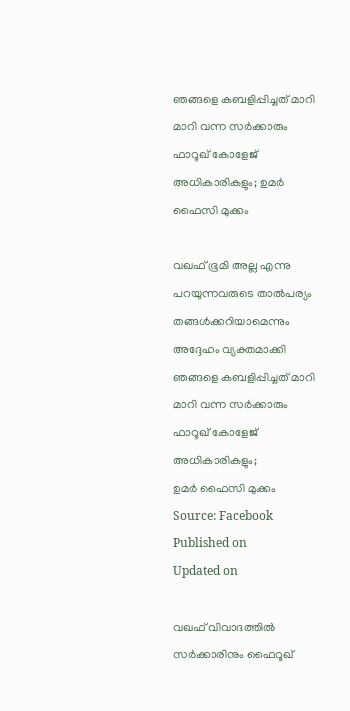ഞങ്ങളെ കബളിപ്പിച്ചത് മാറി മാറി വന്ന സർക്കാരും ഫാറൂഖ് കോളേജ് അധികാരികളും; ഉമർ ഫൈസി മുക്കം

വഖഫ് ഭൂമി അല്ല എന്നു പറയുന്നവരുടെ താൽപര്യം തങ്ങൾക്കറിയാമെന്നും അദ്ദേഹം വ്യക്തമാക്കി
ഞങ്ങളെ കബളിപ്പിച്ചത് മാറി മാറി വന്ന സർക്കാരും ഫാറൂഖ് കോളേജ് അധികാരികളും;
ഉമർ ഫൈസി മുക്കം
Source: Facebook
Published on
Updated on

വഖഫ് വിവാദത്തിൽ സർക്കാരിനും ഫൈറൂഖ്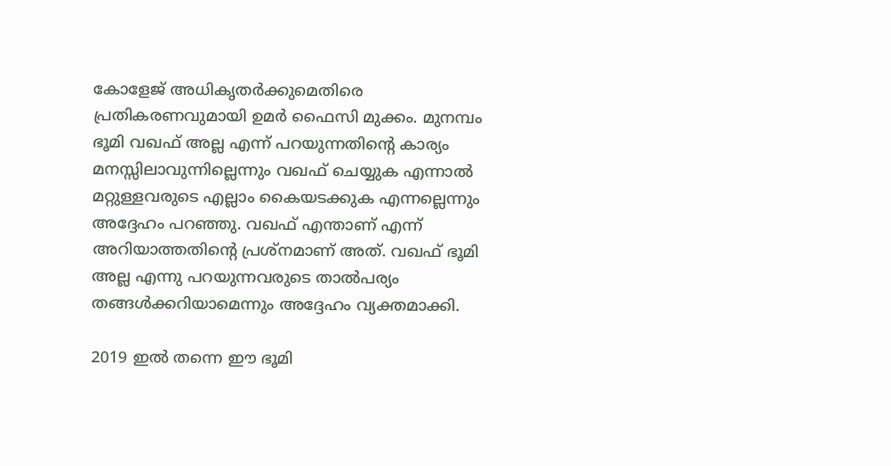കോളേജ് അധികൃതർക്കുമെതിരെ പ്രതികരണവുമായി ഉമർ ഫൈസി മുക്കം. മുനമ്പം ഭൂമി വഖഫ് അല്ല എന്ന് പറയുന്നതിൻ്റെ കാര്യം മനസ്സിലാവുന്നില്ലെന്നും വഖഫ് ചെയ്യുക എന്നാൽ മറ്റുള്ളവരുടെ എല്ലാം കൈയടക്കുക എന്നല്ലെന്നും അദ്ദേഹം പറഞ്ഞു. വഖഫ് എന്താണ് എന്ന് അറിയാത്തതിൻ്റെ പ്രശ്നമാണ് അത്. വഖഫ് ഭൂമി അല്ല എന്നു പറയുന്നവരുടെ താൽപര്യം തങ്ങൾക്കറിയാമെന്നും അദ്ദേഹം വ്യക്തമാക്കി.

2019 ഇൽ തന്നെ ഈ ഭൂമി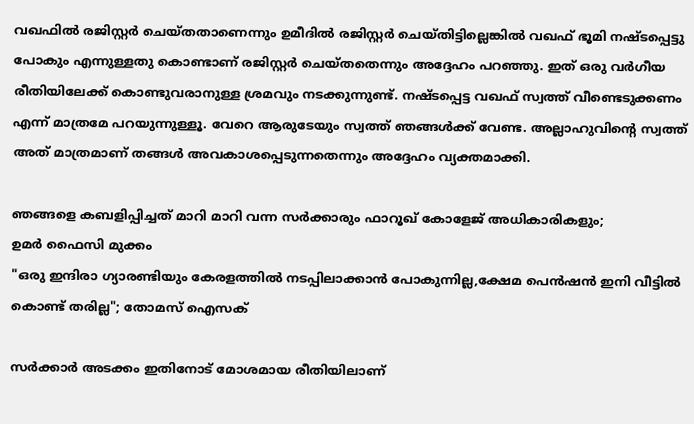വഖഫിൽ രജിസ്റ്റർ ചെയ്‌തതാണെന്നും ഉമീദിൽ രജിസ്റ്റർ ചെയ്തിട്ടില്ലെങ്കിൽ വഖഫ് ഭൂമി നഷ്ടപ്പെട്ടു പോകും എന്നുള്ളതു കൊണ്ടാണ് രജിസ്റ്റർ ചെയ്തതെന്നും അദ്ദേഹം പറഞ്ഞു. ഇത് ഒരു വർഗീയ രീതിയിലേക്ക് കൊണ്ടുവരാനുള്ള ശ്രമവും നടക്കുന്നുണ്ട്. നഷ്ടപ്പെട്ട വഖഫ് സ്വത്ത് വീണ്ടെടുക്കണം എന്ന് മാത്രമേ പറയുന്നുള്ളൂ. വേറെ ആരുടേയും സ്വത്ത് ഞങ്ങൾക്ക് വേണ്ട. അല്ലാഹുവിൻ്റെ സ്വത്ത് അത് മാത്രമാണ് തങ്ങൾ അവകാശപ്പെടുന്നതെന്നും അദ്ദേഹം വ്യക്തമാക്കി.

ഞങ്ങളെ കബളിപ്പിച്ചത് മാറി മാറി വന്ന സർക്കാരും ഫാറൂഖ് കോളേജ് അധികാരികളും;
ഉമർ ഫൈസി മുക്കം
"ഒരു ഇന്ദിരാ ഗ്യാരണ്ടിയും കേരളത്തിൽ നടപ്പിലാക്കാൻ പോകുന്നില്ല,ക്ഷേമ പെൻഷൻ ഇനി വീട്ടിൽ കൊണ്ട് തരില്ല"; തോമസ് ഐസക്

സർക്കാർ അടക്കം ഇതിനോട് മോശമായ രീതിയിലാണ്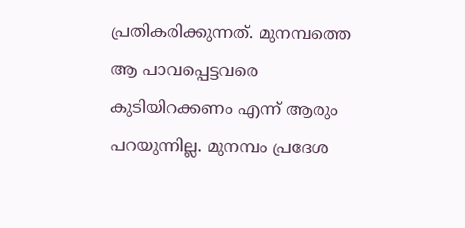പ്രതികരിക്കുന്നത്. മുനമ്പത്തെ ആ പാവപ്പെട്ടവരെ കുടിയിറക്കണം എന്ന് ആരും പറയുന്നില്ല. മുനമ്പം പ്രദേശ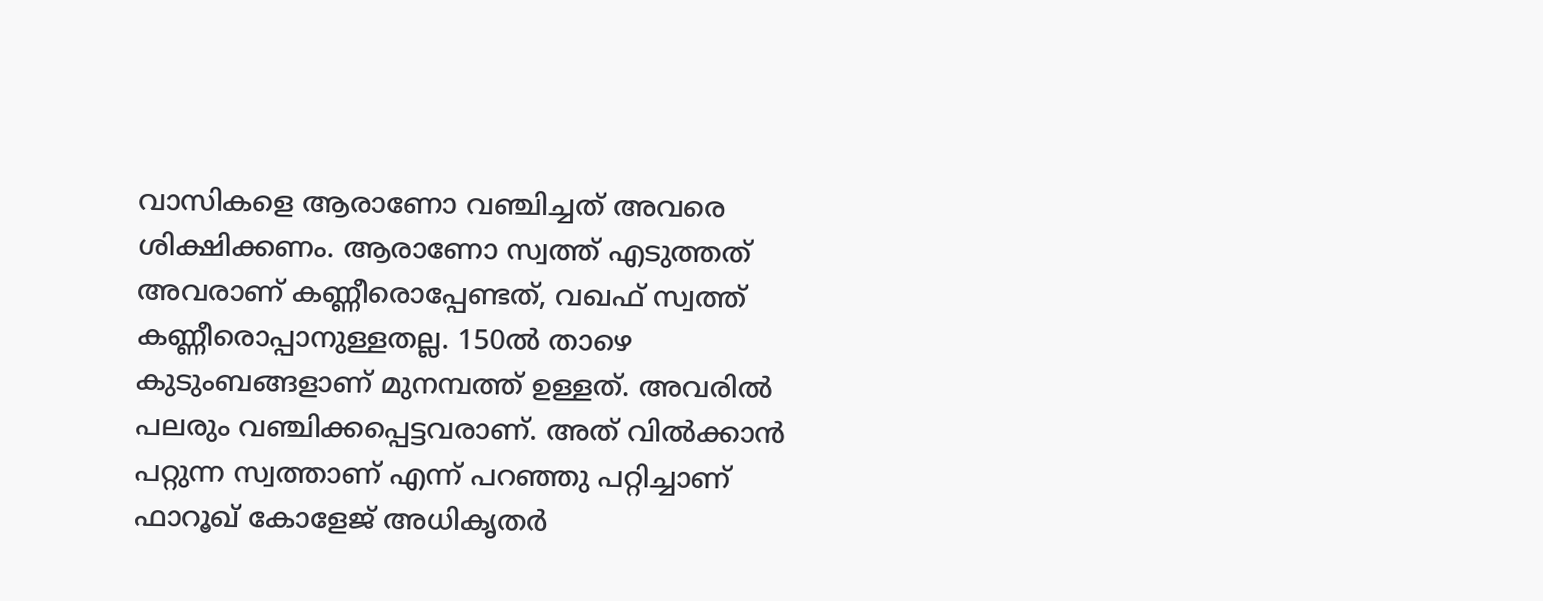വാസികളെ ആരാണോ വഞ്ചിച്ചത് അവരെ ശിക്ഷിക്കണം. ആരാണോ സ്വത്ത് എടുത്തത് അവരാണ് കണ്ണീരൊപ്പേണ്ടത്, വഖഫ് സ്വത്ത് കണ്ണീരൊപ്പാനുള്ളതല്ല. 150ൽ താഴെ കുടുംബങ്ങളാണ് മുനമ്പത്ത് ഉള്ളത്. അവരിൽ പലരും വഞ്ചിക്കപ്പെട്ടവരാണ്. അത് വിൽക്കാൻ പറ്റുന്ന സ്വത്താണ് എന്ന് പറഞ്ഞു പറ്റിച്ചാണ് ഫാറൂഖ് കോളേജ് അധികൃതർ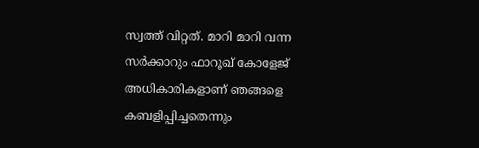സ്വത്ത് വിറ്റത്. മാറി മാറി വന്ന സർക്കാറും ഫാറൂഖ് കോളേജ് അധികാരികളാണ് ഞങ്ങളെ കബളിപ്പിച്ചതെന്നും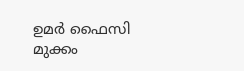ഉമർ ഫൈസി മുക്കം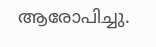ആരോപിച്ചു.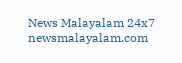News Malayalam 24x7
newsmalayalam.com